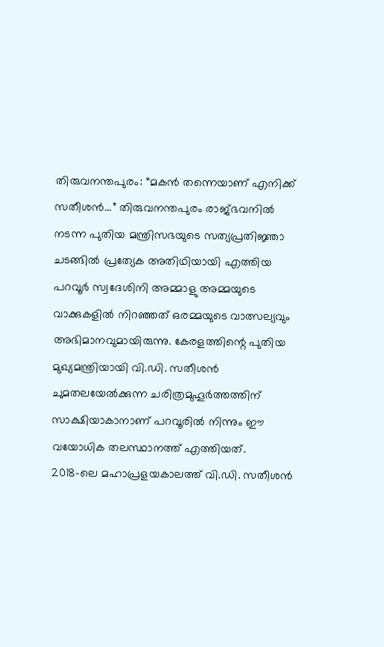തിരുവനന്തപുരം: “മകൻ തന്നെയാണ് എനിക്ക് സതീശൻ…” തിരുവനന്തപുരം രാജ്ഭവനിൽ നടന്ന പുതിയ മന്ത്രിസഭയുടെ സത്യപ്രതിജ്ഞാ ചടങ്ങിൽ പ്രത്യേക അതിഥിയായി എത്തിയ പറവൂർ സ്വദേശിനി അമ്മാളു അമ്മയുടെ വാക്കുകളിൽ നിറഞ്ഞത് ഒരമ്മയുടെ വാത്സല്യവും അഭിമാനവുമായിരുന്നു. കേരളത്തിന്റെ പുതിയ മുഖ്യമന്ത്രിയായി വി.ഡി. സതീശൻ ചുമതലയേൽക്കുന്ന ചരിത്രമുഹൂർത്തത്തിന് സാക്ഷിയാകാനാണ് പറവൂരിൽ നിന്നും ഈ വയോധിക തലസ്ഥാനത്ത് എത്തിയത്.
2018-ലെ മഹാപ്രളയകാലത്ത് വി.ഡി. സതീശൻ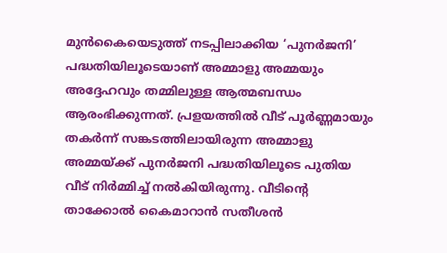മുൻകൈയെടുത്ത് നടപ്പിലാക്കിയ ‘പുനർജനി’ പദ്ധതിയിലൂടെയാണ് അമ്മാളു അമ്മയും അദ്ദേഹവും തമ്മിലുള്ള ആത്മബന്ധം ആരംഭിക്കുന്നത്. പ്രളയത്തിൽ വീട് പൂർണ്ണമായും തകർന്ന് സങ്കടത്തിലായിരുന്ന അമ്മാളു അമ്മയ്ക്ക് പുനർജനി പദ്ധതിയിലൂടെ പുതിയ വീട് നിർമ്മിച്ച് നൽകിയിരുന്നു. വീടിന്റെ താക്കോൽ കൈമാറാൻ സതീശൻ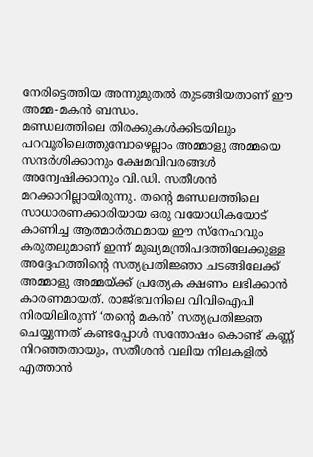നേരിട്ടെത്തിയ അന്നുമുതൽ തുടങ്ങിയതാണ് ഈ അമ്മ-മകൻ ബന്ധം.
മണ്ഡലത്തിലെ തിരക്കുകൾക്കിടയിലും പറവൂരിലെത്തുമ്പോഴെല്ലാം അമ്മാളു അമ്മയെ സന്ദർശിക്കാനും ക്ഷേമവിവരങ്ങൾ അന്വേഷിക്കാനും വി.ഡി. സതീശൻ മറക്കാറില്ലായിരുന്നു. തന്റെ മണ്ഡലത്തിലെ സാധാരണക്കാരിയായ ഒരു വയോധികയോട് കാണിച്ച ആത്മാർത്ഥമായ ഈ സ്നേഹവും കരുതലുമാണ് ഇന്ന് മുഖ്യമന്ത്രിപദത്തിലേക്കുള്ള അദ്ദേഹത്തിന്റെ സത്യപ്രതിജ്ഞാ ചടങ്ങിലേക്ക് അമ്മാളു അമ്മയ്ക്ക് പ്രത്യേക ക്ഷണം ലഭിക്കാൻ കാരണമായത്. രാജ്ഭവനിലെ വിവിഐപി നിരയിലിരുന്ന് ‘തന്റെ മകൻ’ സത്യപ്രതിജ്ഞ ചെയ്യുന്നത് കണ്ടപ്പോൾ സന്തോഷം കൊണ്ട് കണ്ണ് നിറഞ്ഞതായും, സതീശൻ വലിയ നിലകളിൽ എത്താൻ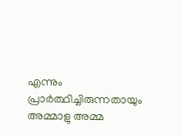എന്നും പ്രാർത്ഥിച്ചിരുന്നതായും അമ്മാളു അമ്മ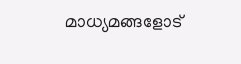മാധ്യമങ്ങളോട്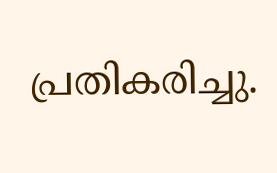പ്രതികരിച്ചു.